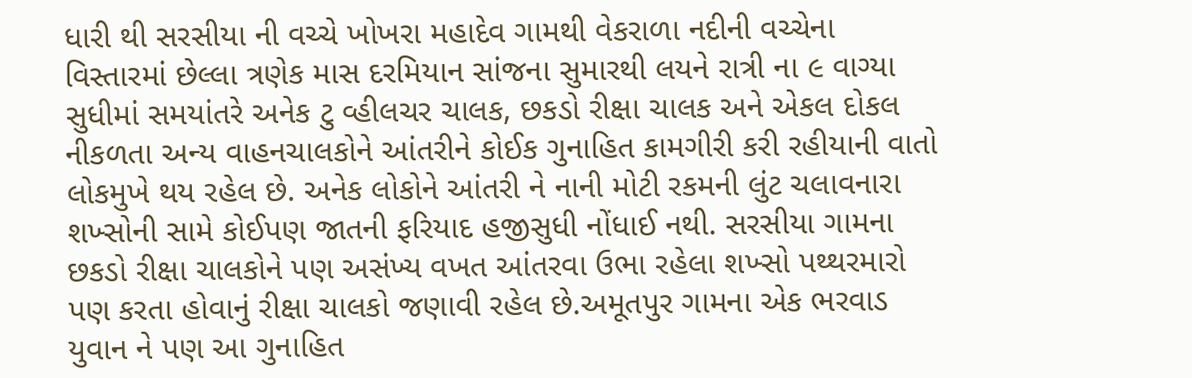ધારી થી સરસીયા ની વચ્ચે ખોખરા મહાદેવ ગામથી વેકરાળા નદીની વચ્ચેના વિસ્તારમાં છેલ્લા ત્રણેક માસ દરમિયાન સાંજના સુમારથી લયને રાત્રી ના ૯ વાગ્યા સુધીમાં સમયાંતરે અનેક ટુ વ્હીલચર ચાલક, છકડો રીક્ષા ચાલક અને એકલ દોકલ નીકળતા અન્ય વાહનચાલકોને આંતરીને કોઈક ગુનાહિત કામગીરી કરી રહીયાની વાતો લોકમુખે થય રહેલ છે. અનેક લોકોને આંતરી ને નાની મોટી રકમની લુંટ ચલાવનારા શખ્સોની સામે કોઈપણ જાતની ફરિયાદ હજીસુધી નોંધાઈ નથી. સરસીયા ગામના છકડો રીક્ષા ચાલકોને પણ અસંખ્ય વખત આંતરવા ઉભા રહેલા શખ્સો પથ્થરમારો પણ કરતા હોવાનું રીક્ષા ચાલકો જણાવી રહેલ છે.અમૂતપુર ગામના એક ભરવાડ યુવાન ને પણ આ ગુનાહિત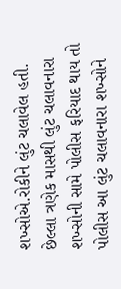શખ્સોએ.રોકીને લુંટ ચલાવેલ હતી. છેલ્લા ત્રણેક માસથી લુંટ ચલાવનારા શખ્સોની સામે પોલીસ ફરિયાદ થાય તો પોલીસ આ લુંટ ચલાવનારા શખ્સોને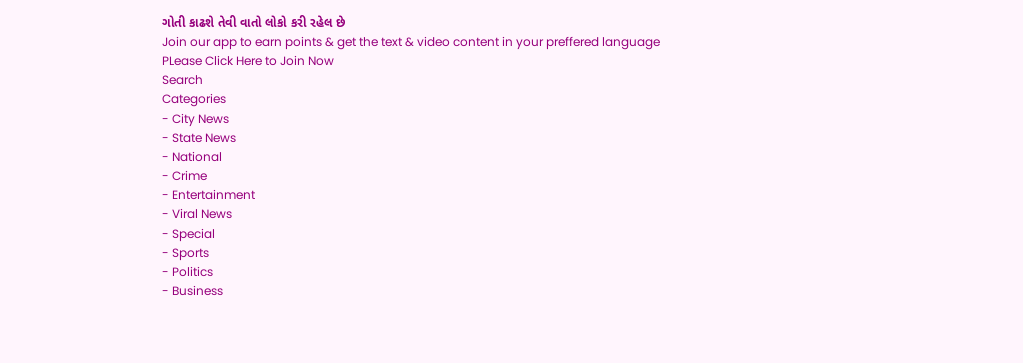ગોતી કાઢશે તેવી વાતો લોકો કરી રહેલ છે
Join our app to earn points & get the text & video content in your preffered language
PLease Click Here to Join Now
Search
Categories
- City News
- State News
- National
- Crime
- Entertainment
- Viral News
- Special
- Sports
- Politics
- Business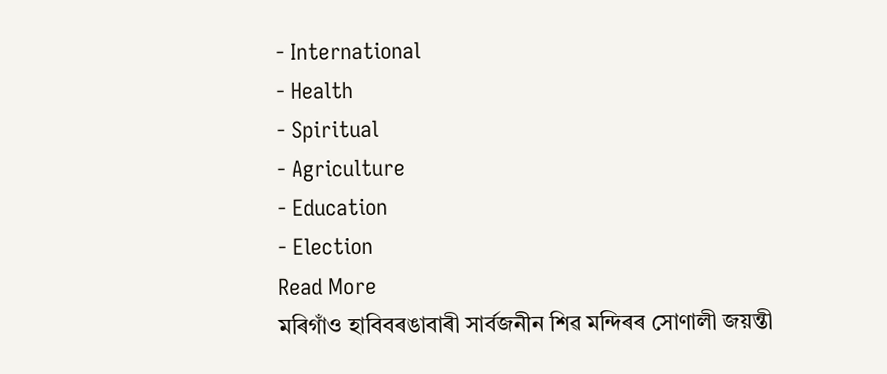- International
- Health
- Spiritual
- Agriculture
- Education
- Election
Read More
মৰিগাঁও হাবিবৰঙাবাৰী সাৰ্বজনীন শিৱ মন্দিৰৰ সোণালী জয়ন্তী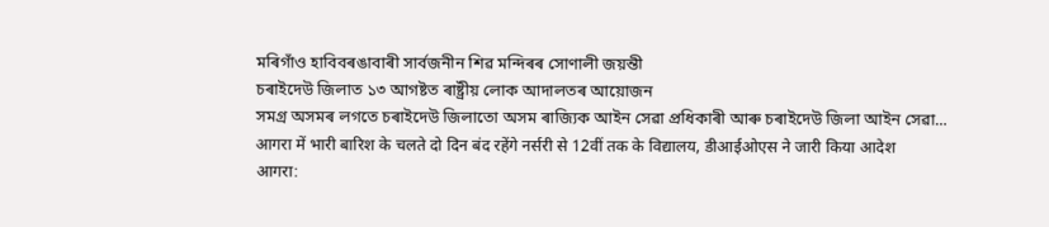মৰিগাঁও হাবিবৰঙাবাৰী সাৰ্বজনীন শিৱ মন্দিৰৰ সোণালী জয়ন্তী
চৰাইদেউ জিলাত ১৩ আগষ্টত ৰাষ্ট্ৰীয় লোক আদালতৰ আয়োজন
সমগ্ৰ অসমৰ লগতে চৰাইদেউ জিলাতো অসম ৰাজ্যিক আইন সেৱা প্ৰধিকাৰী আৰু চৰাইদেউ জিলা আইন সেৱা...
आगरा में भारी बारिश के चलते दो दिन बंद रहेंगे नर्सरी से 12वीं तक के विद्यालय, डीआईओएस ने जारी किया आदेश
आगरा: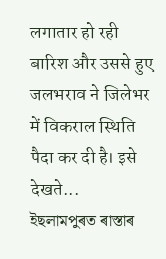लगातार हो रही बारिश और उससे हुए जलभराव ने जिलेभर में विकराल स्थिति पैदा कर दी है। इसे देखते...
ইছলামপুৰত ৰাস্তাৰ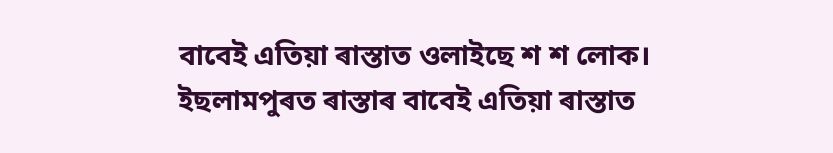বাবেই এতিয়া ৰাস্তাত ওলাইছে শ শ লোক।
ইছলামপুৰত ৰাস্তাৰ বাবেই এতিয়া ৰাস্তাত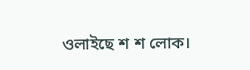ওলাইছে শ শ লোক।